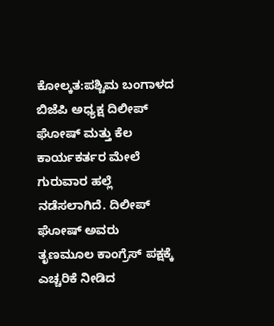ಕೋಲ್ಕತ:ಪಶ್ಚಿಮ ಬಂಗಾಳದ ಬಿಜೆಪಿ ಅಧ್ಯಕ್ಷ ದಿಲೀಪ್ ಘೋಷ್ ಮತ್ತು ಕೆಲ ಕಾರ್ಯಕರ್ತರ ಮೇಲೆ ಗುರುವಾರ ಹಲ್ಲೆ ನಡೆಸಲಾಗಿದೆ. ದಿಲೀಪ್ ಘೋಷ್ ಅವರು ತೃಣಮೂಲ ಕಾಂಗ್ರೆಸ್ ಪಕ್ಷಕ್ಕೆ ಎಚ್ಚರಿಕೆ ನೀಡಿದ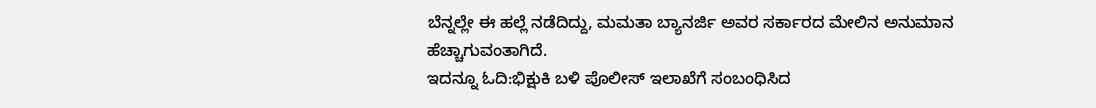ಬೆನ್ನಲ್ಲೇ ಈ ಹಲ್ಲೆ ನಡೆದಿದ್ದು, ಮಮತಾ ಬ್ಯಾನರ್ಜಿ ಅವರ ಸರ್ಕಾರದ ಮೇಲಿನ ಅನುಮಾನ ಹೆಚ್ಚಾಗುವಂತಾಗಿದೆ.
ಇದನ್ನೂ ಓದಿ:ಭಿಕ್ಷುಕಿ ಬಳಿ ಪೊಲೀಸ್ ಇಲಾಖೆಗೆ ಸಂಬಂಧಿಸಿದ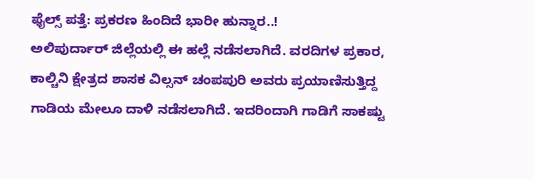ಫೈಲ್ಸ್ ಪತ್ತೆ: ಪ್ರಕರಣ ಹಿಂದಿದೆ ಭಾರೀ ಹುನ್ನಾರ..!
ಅಲಿಪುರ್ದಾರ್ ಜಿಲ್ಲೆಯಲ್ಲಿ ಈ ಹಲ್ಲೆ ನಡೆಸಲಾಗಿದೆ. ವರದಿಗಳ ಪ್ರಕಾರ, ಕಾಲ್ಚಿನಿ ಕ್ಷೇತ್ರದ ಶಾಸಕ ವಿಲ್ಸನ್ ಚಂಪಪುರಿ ಅವರು ಪ್ರಯಾಣಿಸುತ್ತಿದ್ದ ಗಾಡಿಯ ಮೇಲೂ ದಾಳಿ ನಡೆಸಲಾಗಿದೆ. ಇದರಿಂದಾಗಿ ಗಾಡಿಗೆ ಸಾಕಷ್ಟು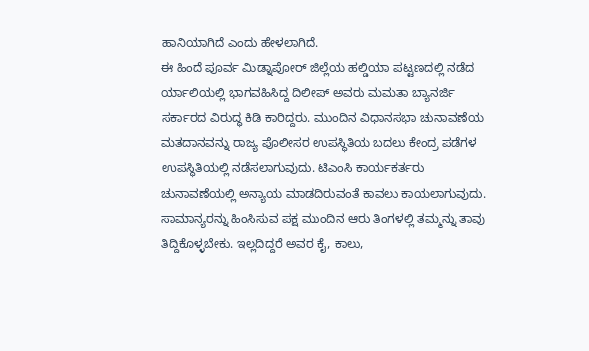ಹಾನಿಯಾಗಿದೆ ಎಂದು ಹೇಳಲಾಗಿದೆ.
ಈ ಹಿಂದೆ ಪೂರ್ವ ಮಿಡ್ನಾಪೋರ್ ಜಿಲ್ಲೆಯ ಹಲ್ಡಿಯಾ ಪಟ್ಟಣದಲ್ಲಿ ನಡೆದ ರ್ಯಾಲಿಯಲ್ಲಿ ಭಾಗವಹಿಸಿದ್ದ ದಿಲೀಪ್ ಅವರು ಮಮತಾ ಬ್ಯಾನರ್ಜಿ ಸರ್ಕಾರದ ವಿರುದ್ಧ ಕಿಡಿ ಕಾರಿದ್ದರು. ಮುಂದಿನ ವಿಧಾನಸಭಾ ಚುನಾವಣೆಯ ಮತದಾನವನ್ನು ರಾಜ್ಯ ಪೊಲೀಸರ ಉಪಸ್ಥಿತಿಯ ಬದಲು ಕೇಂದ್ರ ಪಡೆಗಳ ಉಪಸ್ಥಿತಿಯಲ್ಲಿ ನಡೆಸಲಾಗುವುದು. ಟಿಎಂಸಿ ಕಾರ್ಯಕರ್ತರು ಚುನಾವಣೆಯಲ್ಲಿ ಅನ್ಯಾಯ ಮಾಡದಿರುವಂತೆ ಕಾವಲು ಕಾಯಲಾಗುವುದು. ಸಾಮಾನ್ಯರನ್ನು ಹಿಂಸಿಸುವ ಪಕ್ಷ ಮುಂದಿನ ಆರು ತಿಂಗಳಲ್ಲಿ ತಮ್ಮನ್ನು ತಾವು ತಿದ್ದಿಕೊಳ್ಳಬೇಕು. ಇಲ್ಲದಿದ್ದರೆ ಅವರ ಕೈ, ಕಾಲು,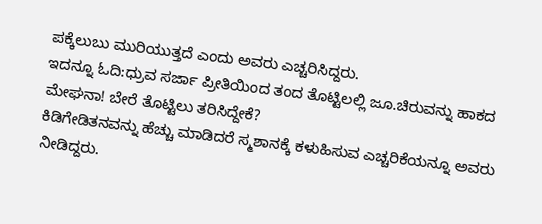ಪಕ್ಕೆಲುಬು ಮುರಿಯುತ್ತದೆ ಎಂದು ಅವರು ಎಚ್ಚರಿಸಿದ್ದರು.
ಇದನ್ನೂ ಓದಿ:ಧ್ರುವ ಸರ್ಜಾ ಪ್ರೀತಿಯಿಂದ ತಂದ ತೊಟ್ಟಿಲಲ್ಲಿ ಜೂ.ಚಿರುವನ್ನು ಹಾಕದ ಮೇಘನಾ! ಬೇರೆ ತೊಟ್ಟಿಲು ತರಿಸಿದ್ದೇಕೆ?
ಕಿಡಿಗೇಡಿತನವನ್ನು ಹೆಚ್ಚು ಮಾಡಿದರೆ ಸ್ಮಶಾನಕ್ಕೆ ಕಳುಹಿಸುವ ಎಚ್ಚರಿಕೆಯನ್ನೂ ಅವರು ನೀಡಿದ್ದರು.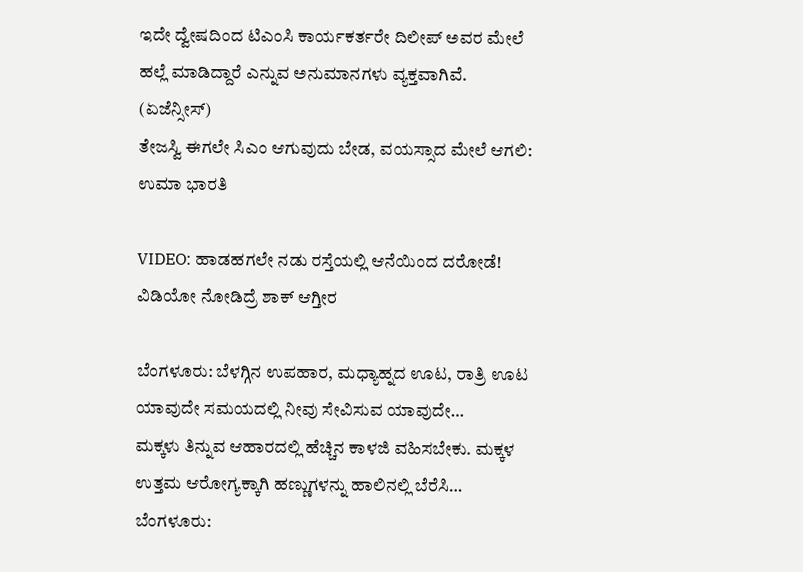ಇದೇ ದ್ವೇಷದಿಂದ ಟಿಎಂಸಿ ಕಾರ್ಯಕರ್ತರೇ ದಿಲೀಪ್ ಅವರ ಮೇಲೆ ಹಲ್ಲೆ ಮಾಡಿದ್ದಾರೆ ಎನ್ನುವ ಅನುಮಾನಗಳು ವ್ಯಕ್ತವಾಗಿವೆ. (ಏಜೆನ್ಸೀಸ್)
ತೇಜಸ್ವಿ ಈಗಲೇ ಸಿಎಂ ಆಗುವುದು ಬೇಡ, ವಯಸ್ಸಾದ ಮೇಲೆ ಆಗಲಿ: ಉಮಾ ಭಾರತಿ

VIDEO: ಹಾಡಹಗಲೇ ನಡು ರಸ್ತೆಯಲ್ಲಿ ಆನೆಯಿಂದ ದರೋಡೆ! ವಿಡಿಯೋ ನೋಡಿದ್ರೆ ಶಾಕ್ ಆಗ್ತೀರ

ಬೆಂಗಳೂರು: ಬೆಳಗ್ಗಿನ ಉಪಹಾರ, ಮಧ್ಯಾಹ್ನದ ಊಟ, ರಾತ್ರಿ ಊಟ ಯಾವುದೇ ಸಮಯದಲ್ಲಿ ನೀವು ಸೇವಿಸುವ ಯಾವುದೇ…
ಮಕ್ಕಳು ತಿನ್ನುವ ಆಹಾರದಲ್ಲಿ ಹೆಚ್ಚಿನ ಕಾಳಜಿ ವಹಿಸಬೇಕು. ಮಕ್ಕಳ ಉತ್ತಮ ಆರೋಗ್ಯಕ್ಕಾಗಿ ಹಣ್ಣುಗಳನ್ನು ಹಾಲಿನಲ್ಲಿ ಬೆರೆಸಿ…
ಬೆಂಗಳೂರು: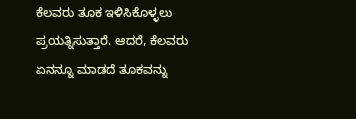ಕೆಲವರು ತೂಕ ಇಳಿಸಿಕೊಳ್ಳಲು ಪ್ರಯತ್ನಿಸುತ್ತಾರೆ. ಆದರೆ, ಕೆಲವರು ಏನನ್ನೂ ಮಾಡದೆ ತೂಕವನ್ನು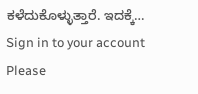ಕಳೆದುಕೊಳ್ಳುತ್ತಾರೆ. ಇದಕ್ಕೆ…
Sign in to your account
Please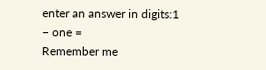enter an answer in digits:1 − one =
Remember me